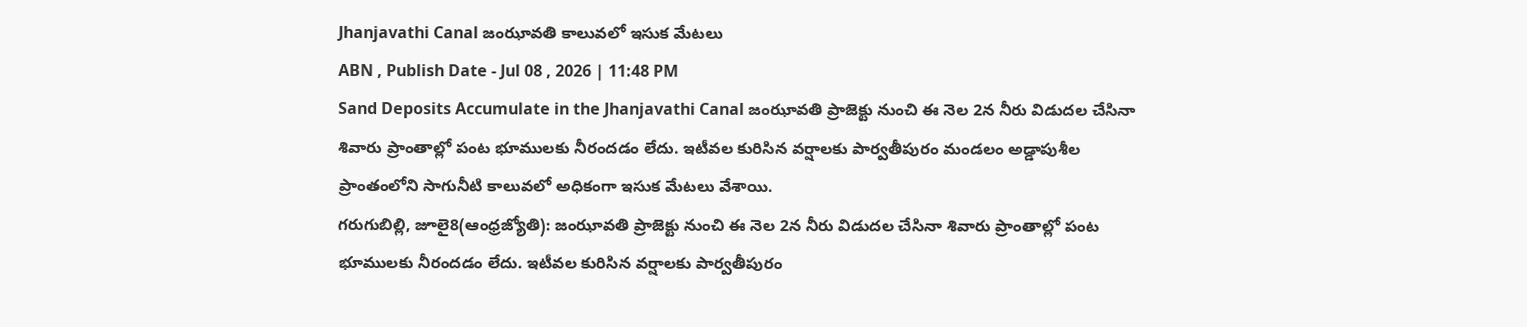Jhanjavathi Canal జంఝావతి కాలువలో ఇసుక మేటలు
ABN , Publish Date - Jul 08 , 2026 | 11:48 PM
Sand Deposits Accumulate in the Jhanjavathi Canal జంఝావతి ప్రాజెక్టు నుంచి ఈ నెల 2న నీరు విడుదల చేసినా శివారు ప్రాంతాల్లో పంట భూములకు నీరందడం లేదు. ఇటీవల కురిసిన వర్షాలకు పార్వతీపురం మండలం అడ్డాపుశీల ప్రాంతంలోని సాగునీటి కాలువలో అధికంగా ఇసుక మేటలు వేశాయి.
గరుగుబిల్లి, జూలై8(ఆంధ్రజ్యోతి): జంఝావతి ప్రాజెక్టు నుంచి ఈ నెల 2న నీరు విడుదల చేసినా శివారు ప్రాంతాల్లో పంట భూములకు నీరందడం లేదు. ఇటీవల కురిసిన వర్షాలకు పార్వతీపురం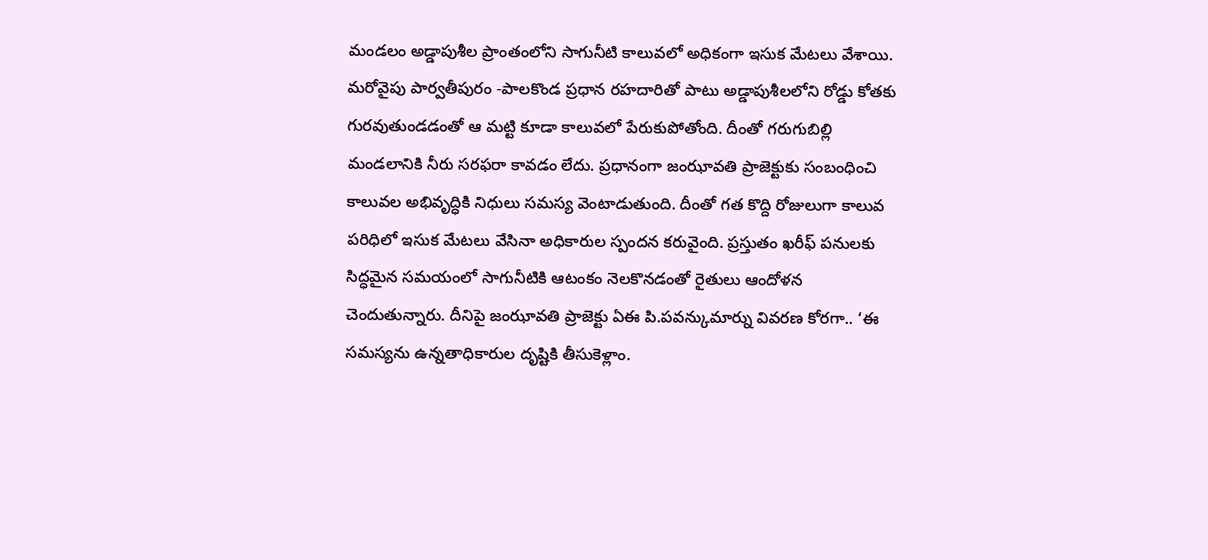మండలం అడ్డాపుశీల ప్రాంతంలోని సాగునీటి కాలువలో అధికంగా ఇసుక మేటలు వేశాయి. మరోవైపు పార్వతీపురం -పాలకొండ ప్రధాన రహదారితో పాటు అడ్డాపుశీలలోని రోడ్డు కోతకు గురవుతుండడంతో ఆ మట్టి కూడా కాలువలో పేరుకుపోతోంది. దీంతో గరుగుబిల్లి మండలానికి నీరు సరఫరా కావడం లేదు. ప్రధానంగా జంఝావతి ప్రాజెక్టుకు సంబంధించి కాలువల అభివృద్ధికి నిధులు సమస్య వెంటాడుతుంది. దీంతో గత కొద్ది రోజులుగా కాలువ పరిధిలో ఇసుక మేటలు వేసినా అధికారుల స్పందన కరువైంది. ప్రస్తుతం ఖరీఫ్ పనులకు సిద్ధమైన సమయంలో సాగునీటికి ఆటంకం నెలకొనడంతో రైతులు ఆందోళన చెందుతున్నారు. దీనిపై జంఝావతి ప్రాజెక్టు ఏఈ పి.పవన్కుమార్ను వివరణ కోరగా.. ‘ఈ సమస్యను ఉన్నతాధికారుల దృష్టికి తీసుకెళ్లాం.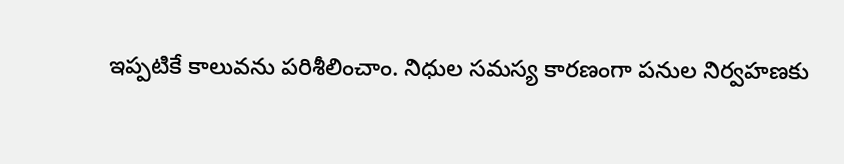ఇప్పటికే కాలువను పరిశీలించాం. నిధుల సమస్య కారణంగా పనుల నిర్వహణకు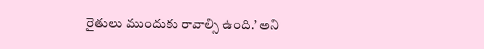రైతులు ముందుకు రావాల్సి ఉంది.’ అని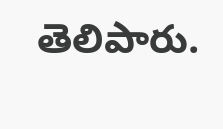తెలిపారు.